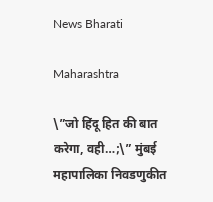News Bharati

Maharashtra

\”जो हिंदू हित की बात करेगा, वही…;\” मुंबई महापालिका निवडणुकीत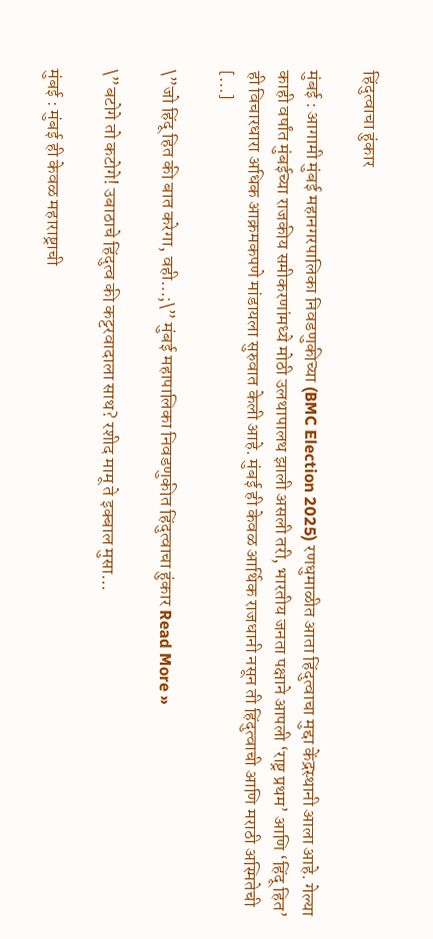हिंदुत्वाचा हुंकार

मुंबई : आगामी मुंबई महानगरपालिका निवडणुकीच्या (BMC Election 2025) रणधुमाळीत आता हिंदुत्वाचा मुद्दा केंद्रस्थानी आला आहे. गेल्या काही वर्षांत मुंबईच्या राजकीय समीकरणांमध्ये मोठी उलथापालथ झाली असली तरी, भारतीय जनता पक्षाने आपली ‘राष्ट्र प्रथम’ आणि ‘हिंदू हित’ ही विचारधारा अधिक आक्रमकपणे मांडायला सुरुवात केली आहे. मुंबई ही केवळ आर्थिक राजधानी नसून ती हिंदुत्वाची आणि मराठी अस्मितेची […]

\”जो हिंदू हित की बात करेगा, वही…;\” मुंबई महापालिका निवडणुकीत हिंदुत्वाचा हुंकार Read More »

\”बटोगे तो कटोगे! उबाठाचे हिंदुत्व की कट्टरवादाला साथ? रशीद मामू ते इक्बाल मुसा…

मुंबई : मुंबई ही केवळ महाराष्ट्राची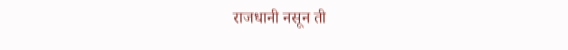राजधानी नसून ती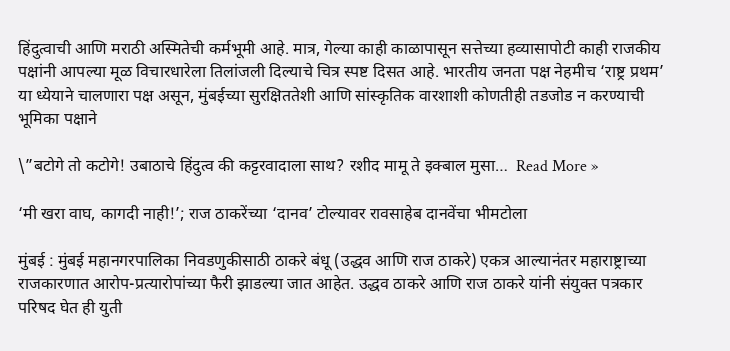हिंदुत्वाची आणि मराठी अस्मितेची कर्मभूमी आहे. मात्र, गेल्या काही काळापासून सत्तेच्या हव्यासापोटी काही राजकीय पक्षांनी आपल्या मूळ विचारधारेला तिलांजली दिल्याचे चित्र स्पष्ट दिसत आहे. भारतीय जनता पक्ष नेहमीच ‘राष्ट्र प्रथम’ या ध्येयाने चालणारा पक्ष असून, मुंबईच्या सुरक्षिततेशी आणि सांस्कृतिक वारशाशी कोणतीही तडजोड न करण्याची भूमिका पक्षाने

\”बटोगे तो कटोगे! उबाठाचे हिंदुत्व की कट्टरवादाला साथ? रशीद मामू ते इक्बाल मुसा…  Read More »

‘मी खरा वाघ, कागदी नाही!’; राज ठाकरेंच्या ‘दानव’ टोल्यावर रावसाहेब दानवेंचा भीमटोला

मुंबई : मुंबई महानगरपालिका निवडणुकीसाठी ठाकरे बंधू (उद्धव आणि राज ठाकरे) एकत्र आल्यानंतर महाराष्ट्राच्या राजकारणात आरोप-प्रत्यारोपांच्या फैरी झाडल्या जात आहेत. उद्धव ठाकरे आणि राज ठाकरे यांनी संयुक्त पत्रकार परिषद घेत ही युती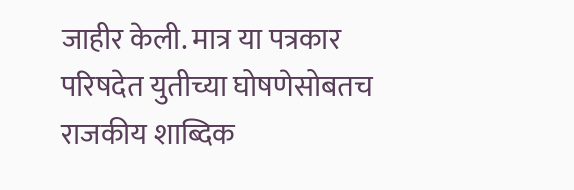जाहीर केली. मात्र या पत्रकार परिषदेत युतीच्या घोषणेसोबतच राजकीय शाब्दिक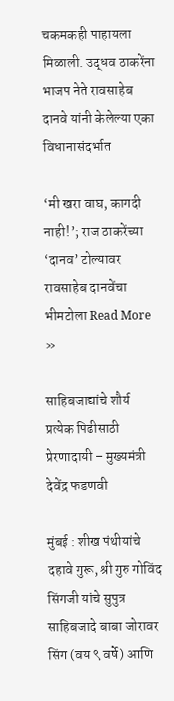चकमकही पाहायला मिळाली. उद्धव ठाकरेंना भाजप नेते रावसाहेब दानवे यांनी केलेल्या एका विधानासंदर्भात

‘मी खरा वाघ, कागदी नाही!’; राज ठाकरेंच्या ‘दानव’ टोल्यावर रावसाहेब दानवेंचा भीमटोला Read More »

साहिबजाद्यांचे शौर्य प्रत्येक पिढीसाठी प्रेरणादायी – मुख्यमंत्री देवेंद्र फडणवी

मुंबई : शीख पंथीयांचे दहावे गुरू, श्री गुरु गोविंद सिंगजी यांचे सुपुत्र साहिबजादे बाबा जोरावर सिंग (वय ९ वर्षे) आणि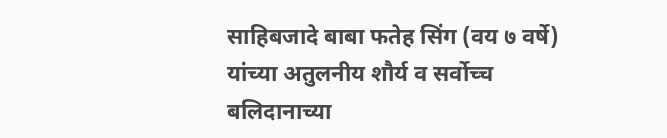साहिबजादे बाबा फतेह सिंग (वय ७ वर्षे) यांच्या अतुलनीय शौर्य व सर्वोच्च बलिदानाच्या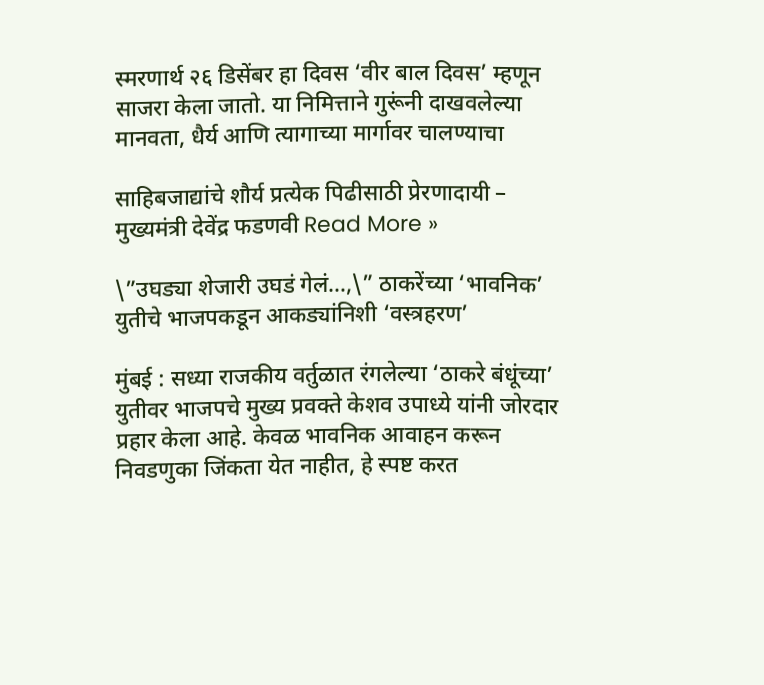स्मरणार्थ २६ डिसेंबर हा दिवस ‘वीर बाल दिवस’ म्हणून साजरा केला जातो. या निमित्ताने गुरूंनी दाखवलेल्या मानवता, धैर्य आणि त्यागाच्या मार्गावर चालण्याचा

साहिबजाद्यांचे शौर्य प्रत्येक पिढीसाठी प्रेरणादायी – मुख्यमंत्री देवेंद्र फडणवी Read More »

\”उघड्या शेजारी उघडं गेलं…,\” ठाकरेंच्या ‘भावनिक’ युतीचे भाजपकडून आकड्यांनिशी ‘वस्त्रहरण’

मुंबई : सध्या राजकीय वर्तुळात रंगलेल्या ‘ठाकरे बंधूंच्या’ युतीवर भाजपचे मुख्य प्रवक्ते केशव उपाध्ये यांनी जोरदार प्रहार केला आहे. केवळ भावनिक आवाहन करून निवडणुका जिंकता येत नाहीत, हे स्पष्ट करत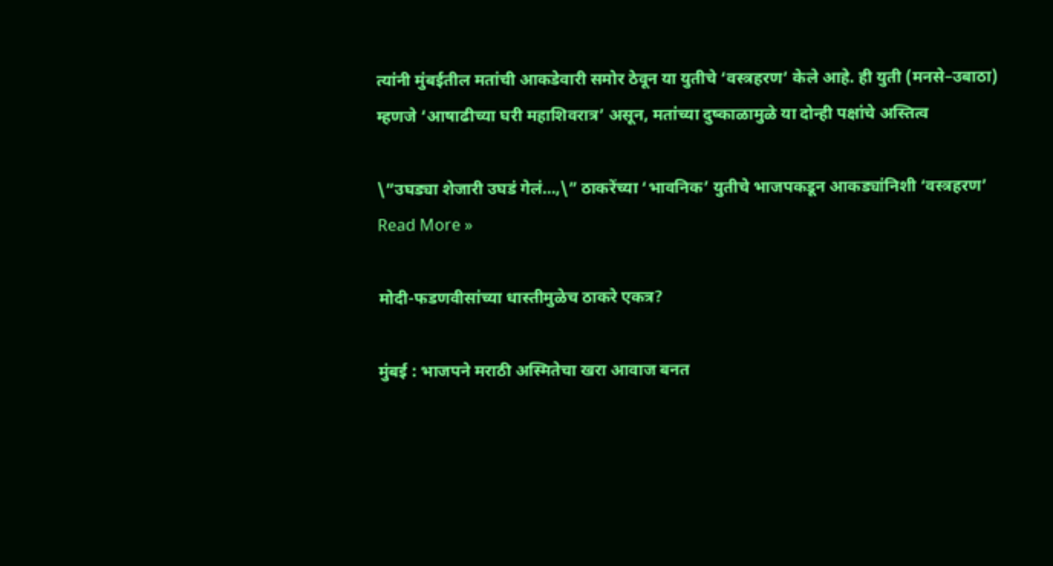त्यांनी मुंबईतील मतांची आकडेवारी समोर ठेवून या युतीचे ‘वस्त्रहरण’ केले आहे. ही युती (मनसे–उबाठा) म्हणजे ‘आषाढीच्या घरी महाशिवरात्र’ असून, मतांच्या दुष्काळामुळे या दोन्ही पक्षांचे अस्तित्व

\”उघड्या शेजारी उघडं गेलं…,\” ठाकरेंच्या ‘भावनिक’ युतीचे भाजपकडून आकड्यांनिशी ‘वस्त्रहरण’ Read More »

मोदी-फडणवीसांच्या धास्तीमुळेच ठाकरे एकत्र?

मुंबई : भाजपने मराठी अस्मितेचा खरा आवाज बनत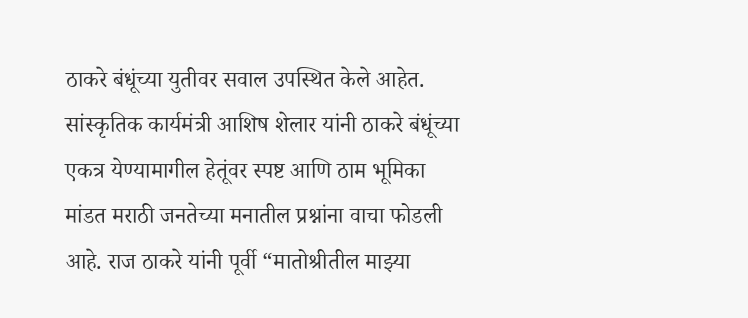ठाकरे बंधूंच्या युतीवर सवाल उपस्थित केले आहेत. सांस्कृतिक कार्यमंत्री आशिष शेलार यांनी ठाकरे बंधूंच्या एकत्र येण्यामागील हेतूंवर स्पष्ट आणि ठाम भूमिका मांडत मराठी जनतेच्या मनातील प्रश्नांना वाचा फोडली आहे. राज ठाकरे यांनी पूर्वी “मातोश्रीतील माझ्या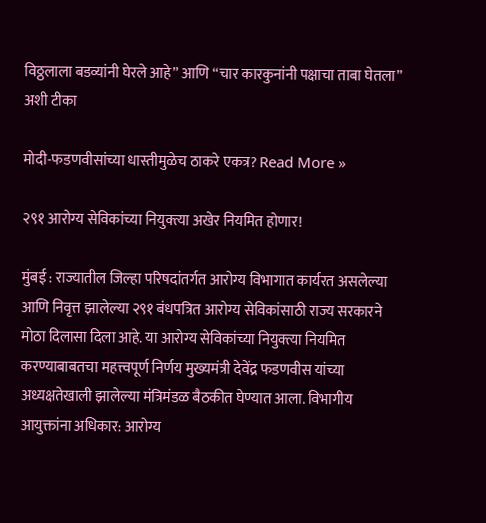विठ्ठलाला बडव्यांनी घेरले आहे” आणि “चार कारकुनांनी पक्षाचा ताबा घेतला” अशी टीका

मोदी-फडणवीसांच्या धास्तीमुळेच ठाकरे एकत्र? Read More »

२९१ आरोग्य सेविकांच्या नियुक्त्या अखेर नियमित होणार!

मुंबई : राज्यातील जिल्हा परिषदांतर्गत आरोग्य विभागात कार्यरत असलेल्या आणि निवृत्त झालेल्या २९१ बंधपत्रित आरोग्य सेविकांसाठी राज्य सरकारने मोठा दिलासा दिला आहे. या आरोग्य सेविकांच्या नियुक्त्या नियमित करण्याबाबतचा महत्त्वपूर्ण निर्णय मुख्यमंत्री देवेंद्र फडणवीस यांच्या अध्यक्षतेखाली झालेल्या मंत्रिमंडळ बैठकीत घेण्यात आला. विभागीय आयुक्तांना अधिकार: आरोग्य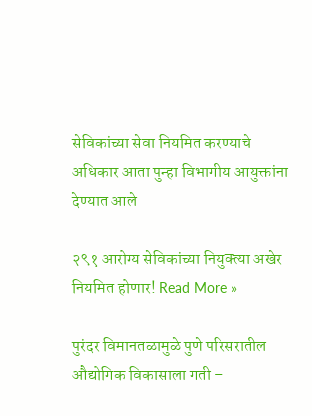सेविकांच्या सेवा नियमित करण्याचे अधिकार आता पुन्हा विभागीय आयुक्तांना देण्यात आले

२९१ आरोग्य सेविकांच्या नियुक्त्या अखेर नियमित होणार! Read More »

पुरंदर विमानतळामुळे पुणे परिसरातील औद्योगिक विकासाला गती –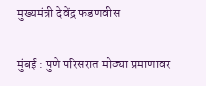मुख्यमंत्री देवेंद्र फडणवीस

मुंबई : पुणे परिसरात मोठ्या प्रमाणावर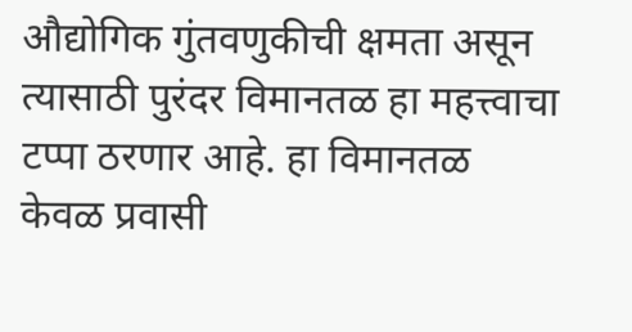औद्योगिक गुंतवणुकीची क्षमता असून त्यासाठी पुरंदर विमानतळ हा महत्त्वाचा टप्पा ठरणार आहे. हा विमानतळ केवळ प्रवासी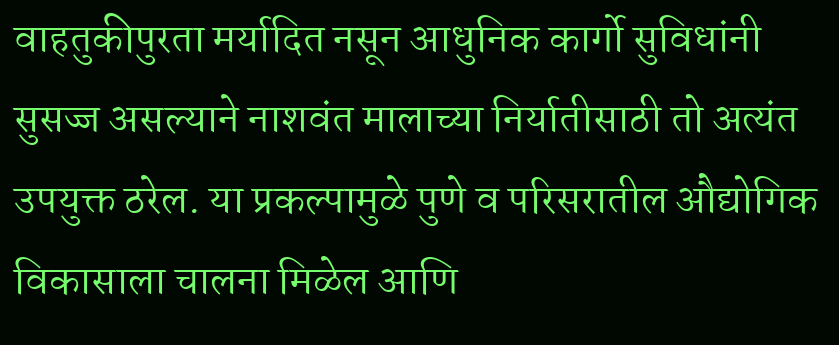वाहतुकीपुरता मर्यादित नसून आधुनिक कार्गो सुविधांनी सुसज्ज असल्याने नाशवंत मालाच्या निर्यातीसाठी तो अत्यंत उपयुक्त ठरेल. या प्रकल्पामुळे पुणे व परिसरातील औद्योगिक विकासाला चालना मिळेल आणि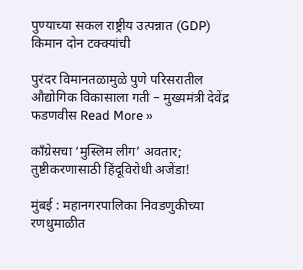पुण्याच्या सकल राष्ट्रीय उत्पन्नात (GDP) किमान दोन टक्क्यांची

पुरंदर विमानतळामुळे पुणे परिसरातील औद्योगिक विकासाला गती – मुख्यमंत्री देवेंद्र फडणवीस Read More »

काँग्रेसचा ‘मुस्लिम लीग’ अवतार; तुष्टीकरणासाठी हिंदूविरोधी अजेंडा!

मुंबई : महानगरपालिका निवडणुकीच्या रणधुमाळीत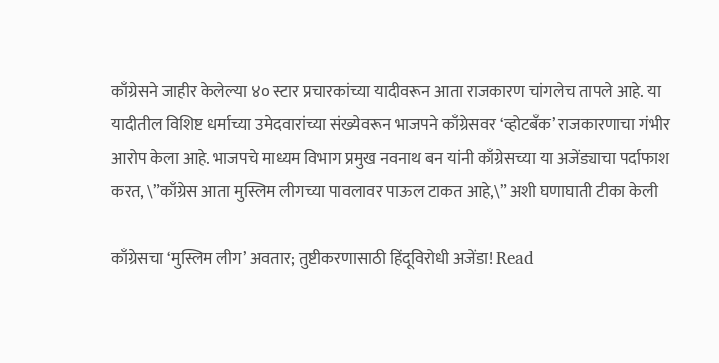काँग्रेसने जाहीर केलेल्या ४० स्टार प्रचारकांच्या यादीवरून आता राजकारण चांगलेच तापले आहे. या यादीतील विशिष्ट धर्माच्या उमेदवारांच्या संख्येवरून भाजपने काँग्रेसवर ‘व्होटबँक’ राजकारणाचा गंभीर आरोप केला आहे. भाजपचे माध्यम विभाग प्रमुख नवनाथ बन यांनी काँग्रेसच्या या अजेंड्याचा पर्दाफाश करत, \”काँग्रेस आता मुस्लिम लीगच्या पावलावर पाऊल टाकत आहे,\” अशी घणाघाती टीका केली

काँग्रेसचा ‘मुस्लिम लीग’ अवतार; तुष्टीकरणासाठी हिंदूविरोधी अजेंडा! Read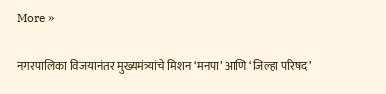More »

नगरपालिका विजयानंतर मुख्यमंत्र्यांचे मिशन ‘मनपा’ आणि ‘जिल्हा परिषद’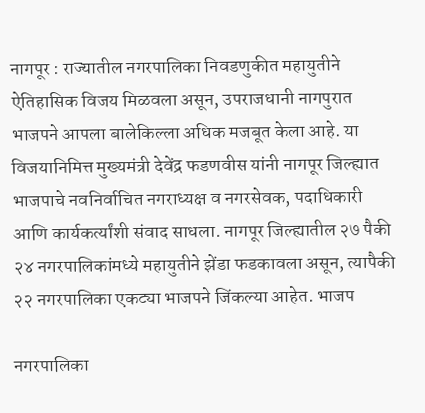नागपूर : राज्यातील नगरपालिका निवडणुकीत महायुतीने ऐतिहासिक विजय मिळवला असून, उपराजधानी नागपुरात भाजपने आपला बालेकिल्ला अधिक मजबूत केला आहे. या विजयानिमित्त मुख्यमंत्री देवेंद्र फडणवीस यांनी नागपूर जिल्ह्यात भाजपाचे नवनिर्वाचित नगराध्यक्ष व नगरसेवक, पदाधिकारी आणि कार्यकर्त्यांशी संवाद साधला. नागपूर जिल्ह्यातील २७ पैकी २४ नगरपालिकांमध्ये महायुतीने झेंडा फडकावला असून, त्यापैकी २२ नगरपालिका एकट्या भाजपने जिंकल्या आहेत. भाजप

नगरपालिका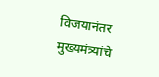विजयानंतर मुख्यमंत्र्यांचे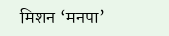मिशन ‘मनपा’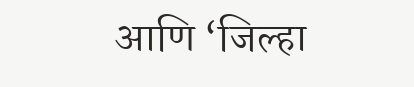आणि ‘जिल्हा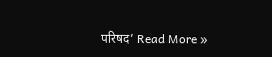परिषद’ Read More »